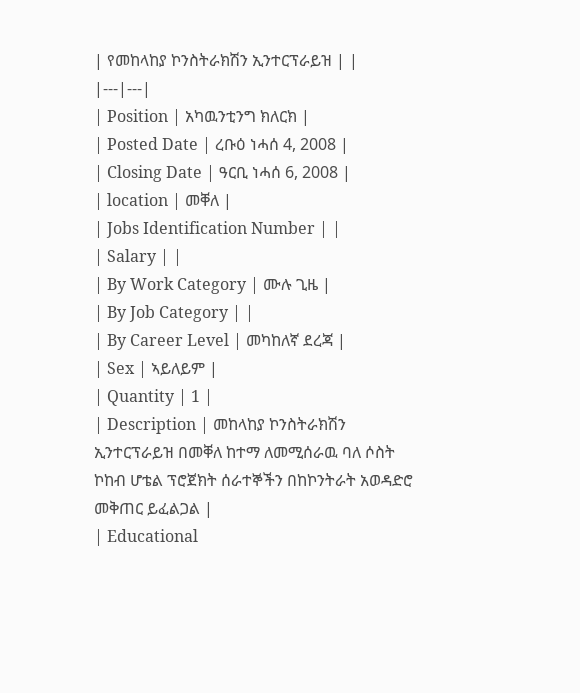| የመከላከያ ኮንስትራክሽን ኢንተርፕራይዝ | |
|---|---|
| Position | አካዉንቲንግ ክለርክ |
| Posted Date | ረቡዕ ነሓሰ 4, 2008 |
| Closing Date | ዓርቢ ነሓሰ 6, 2008 |
| location | መቐለ |
| Jobs Identification Number | |
| Salary | |
| By Work Category | ሙሉ ጊዜ |
| By Job Category | |
| By Career Level | መካከለኛ ደረጃ |
| Sex | ኣይለይም |
| Quantity | 1 |
| Description | መከላከያ ኮንስትራክሽን ኢንተርፕራይዝ በመቐለ ከተማ ለመሚሰራዉ ባለ ሶስት ኮከብ ሆቴል ፕሮጀክት ሰራተኞችን በከኮንትራት አወዳድሮ መቅጠር ይፈልጋል |
| Educational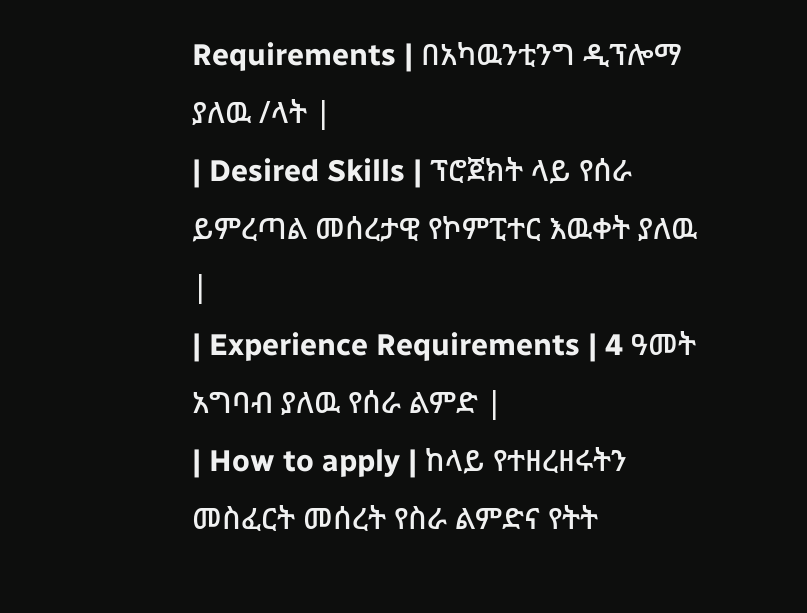Requirements | በአካዉንቲንግ ዲፕሎማ ያለዉ /ላት |
| Desired Skills | ፕሮጀክት ላይ የሰራ ይምረጣል መሰረታዊ የኮምፒተር እዉቀት ያለዉ |
| Experience Requirements | 4 ዓመት አግባብ ያለዉ የሰራ ልምድ |
| How to apply | ከላይ የተዘረዘሩትን መስፈርት መሰረት የስራ ልምድና የትት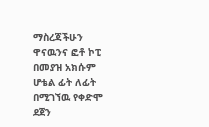ማስረጃችሁን ዋናዉንና ፎቶ ኮፒ በመያዝ አክሱም ሆቴል ፊት ለፊት በሚገኘዉ የቀድሞ ደጀን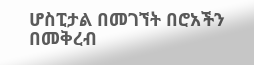ሆስፒታል በመገኘት በሮአችን በመቅረብ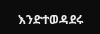እንድተወዳደሩ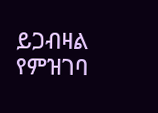ይጋብዛል የምዝገባ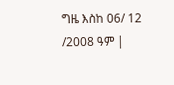ግዜ እስከ 06/ 12 /2008 ዓም |